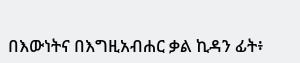በእውነትና በእግዚአብሐር ቃል ኪዳን ፊት፥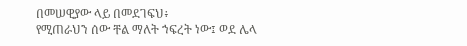በመሠዊያው ላይ በመደገፍህ፥
የሚጠራህን ሰው ቸል ማለት ኀፍረት ነው፤ ወደ ሌላ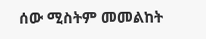ሰው ሚስትም መመልከት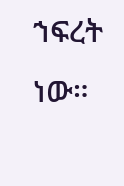ኀፍረት ነው።